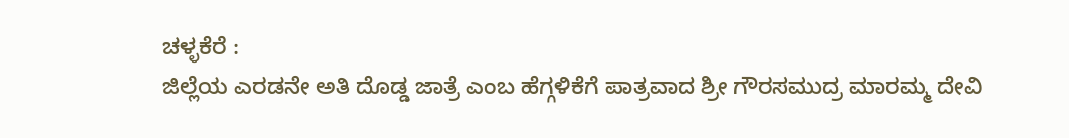ಚಳ್ಳಕೆರೆ :
ಜಿಲ್ಲೆಯ ಎರಡನೇ ಅತಿ ದೊಡ್ಡ ಜಾತ್ರೆ ಎಂಬ ಹೆಗ್ಗಳಿಕೆಗೆ ಪಾತ್ರವಾದ ಶ್ರೀ ಗೌರಸಮುದ್ರ ಮಾರಮ್ಮ ದೇವಿ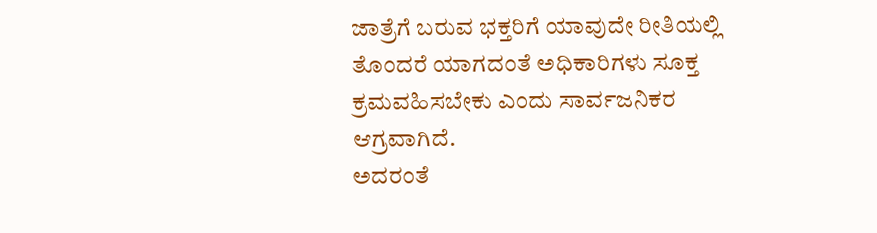ಜಾತ್ರೆಗೆ ಬರುವ ಭಕ್ತರಿಗೆ ಯಾವುದೇ ರೀತಿಯಲ್ಲಿ ತೊಂದರೆ ಯಾಗದಂತೆ ಅಧಿಕಾರಿಗಳು ಸೂಕ್ತ ಕ್ರಮವಹಿಸಬೇಕು ಎಂದು ಸಾರ್ವಜನಿಕರ ಆಗ್ರವಾಗಿದೆ.
ಅದರಂತೆ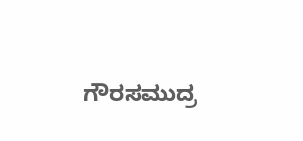ಗೌರಸಮುದ್ರ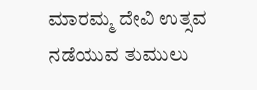ಮಾರಮ್ಮ ದೇವಿ ಉತ್ಸವ ನಡೆಯುವ ತುಮುಲು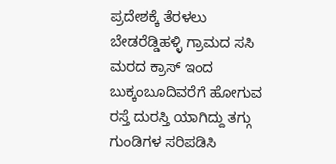ಪ್ರದೇಶಕ್ಕೆ ತೆರಳಲು
ಬೇಡರೆಡ್ಡಿಹಳ್ಳಿ ಗ್ರಾಮದ ಸಸಿ ಮರದ ಕ್ರಾಸ್ ಇಂದ ಬುಕ್ಕಂಬೂದಿವರೆಗೆ ಹೋಗುವ ರಸ್ತೆ ದುರಸ್ತಿ ಯಾಗಿದ್ದು ತಗ್ಗು ಗುಂಡಿಗಳ ಸರಿಪಡಿಸಿ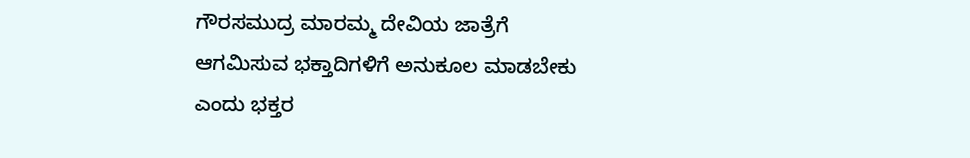ಗೌರಸಮುದ್ರ ಮಾರಮ್ಮ ದೇವಿಯ ಜಾತ್ರೆಗೆ ಆಗಮಿಸುವ ಭಕ್ತಾದಿಗಳಿಗೆ ಅನುಕೂಲ ಮಾಡಬೇಕು ಎಂದು ಭಕ್ತರ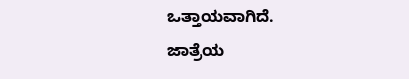ಒತ್ತಾಯವಾಗಿದೆ.
ಜಾತ್ರೆಯ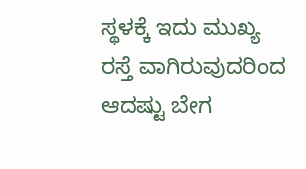ಸ್ಥಳಕ್ಕೆ ಇದು ಮುಖ್ಯ ರಸ್ತೆ ವಾಗಿರುವುದರಿಂದ ಆದಷ್ಟು ಬೇಗ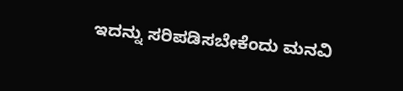ಇದನ್ನು ಸರಿಪಡಿಸಬೇಕೆಂದು ಮನವಿ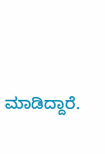ಮಾಡಿದ್ದಾರೆ.